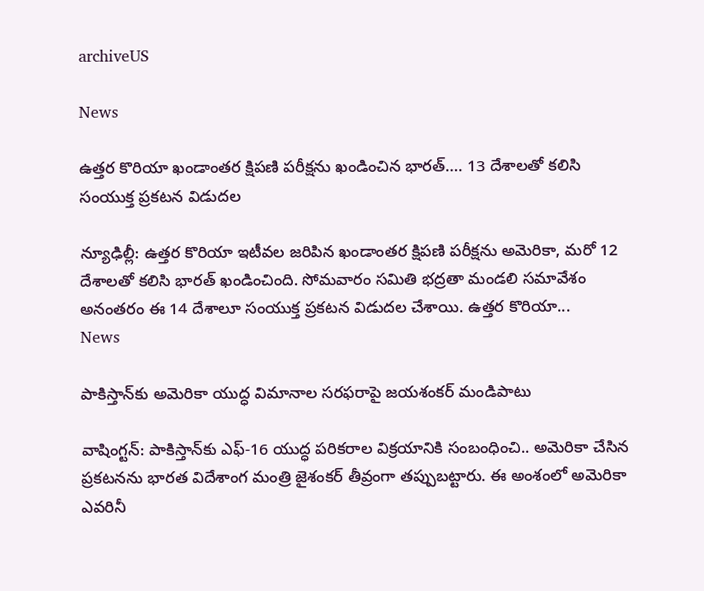archiveUS

News

ఉత్తర కొరియా ఖండాంతర క్షిపణి పరీక్షను ఖండించిన భారత్‌…. 13 దేశాలతో కలిసి సంయుక్త ప్రకటన విడుదల

న్యూఢిల్లీ: ఉత్తర కొరియా ఇటీవల జరిపిన ఖండాంతర క్షిపణి పరీక్షను అమెరికా, మరో 12 దేశాలతో కలిసి భారత్‌ ఖండించింది. సోమవారం సమితి భద్రతా మండలి సమావేశం అనంతరం ఈ 14 దేశాలూ సంయుక్త ప్రకటన విడుదల చేశాయి. ఉత్తర కొరియా...
News

పాకిస్తాన్‌కు అమెరికా యుద్ధ విమానాల సరఫరాపై జ‌య‌శంక‌ర్ మండిపాటు

వాషింగ్టన్‌: పాకిస్తాన్‌కు ఎఫ్-16 యుద్ధ పరికరాల విక్రయానికి సంబంధించి.. అమెరికా చేసిన ప్రకటనను భారత విదేశాంగ మంత్రి జైశంకర్‌ తీవ్రంగా తప్పుబట్టారు. ఈ అంశంలో అమెరికా ఎవరినీ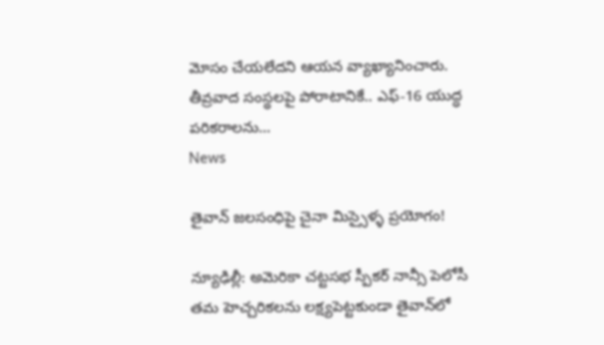మోసం చేయలేదని ఆయన వ్యాఖ్యానించారు. తీవ్రవాద సంస్థలపై పోరాటానికే.. ఎఫ్-16 యుద్ధ పరికరాలను...
News

తైవాన్ జలసంధిపై చైనా మిస్సైళ్ళ ప్ర‌యోగం!

న్యూఢిల్లీ: అమెరికా చట్టసభ స్పీకర్ నాన్సీ పెలోసీ తమ హెచ్చరికలను లక్ష్యపెట్టకుండా తైవాన్‌లో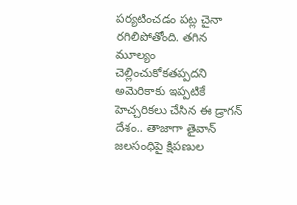పర్యటించడం పట్ల చైనా రగిలిపోతోంది. తగిన మూల్యం చెల్లించుకోకతప్పదని అమెరికాకు ఇప్పటికే హెచ్చరికలు చేసిన ఈ డ్రాగన్ దేశం.. తాజాగా తైవాన్ జలసంధిపై క్షిపణుల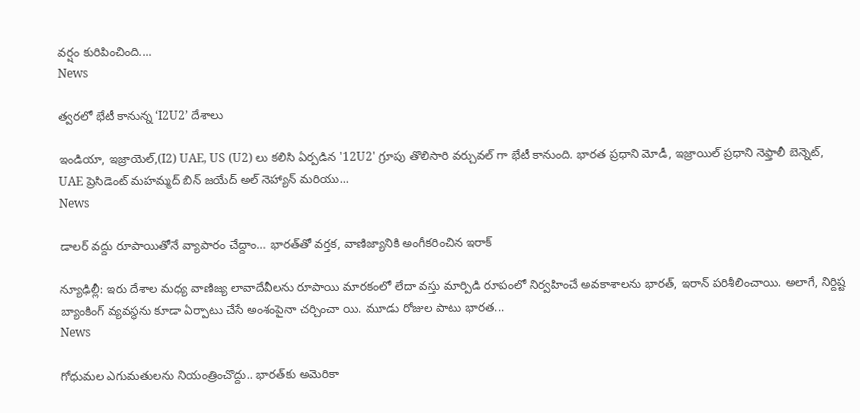వర్షం కురిపించింది....
News

త్వరలో భేటీ కానున్న ‘I2U2’ దేశాలు

ఇండియా, ఇజ్రాయెల్,(I2) UAE, US (U2) లు కలిసి ఏర్పడిన '12U2' గ్రూపు తొలిసారి వర్చువల్ గా భేటీ కానుంది. భారత ప్రధాని మోడీ, ఇజ్రాయిల్ ప్రధాని నెఫ్తాలీ బెన్నెట్, UAE ప్రెసిడెంట్ మహమ్మద్ బిన్ జయేద్ అల్ నెహ్యాన్ మరియు...
News

డాలర్ వద్దు రూపాయితోనే వ్యాపారం చేద్దాం… భారత్‌తో వర్తక, వాణిజ్యానికి అంగీకరించిన ఇరాక్

న్యూఢిల్లీ: ఇరు దేశాల మధ్య వాణిజ్య లావాదేవీలను రూపాయి మారకంలో లేదా వస్తు మార్పిడి రూపంలో నిర్వహించే అవకాశాలను భారత్, ఇరాన్‌ పరిశీలించాయి. అలాగే, నిర్దిష్ట బ్యాంకింగ్‌ వ్యవస్థను కూడా ఏర్పాటు చేసే అంశంపైనా చర్చించా యి. మూడు రోజుల పాటు భారత...
News

గోధుమల ఎగుమతులను నియంత్రించొద్దు.. భార‌త్‌కు అమెరికా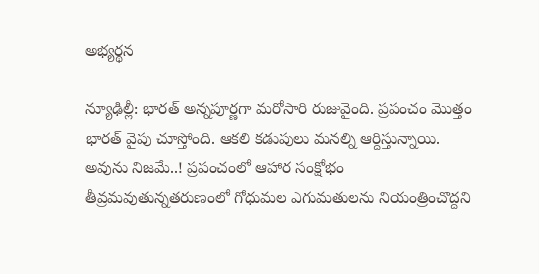అభ్య‌ర్థ‌న

న్యూఢిల్లీ: భారత్ అన్నపూర్ణగా మరోసారి రుజువైంది. ప్రపంచం మొత్తం భారత్ వైపు చూస్తోంది. ఆకలి కడుపులు మనల్ని ఆర్దిస్తున్నాయి. అవును నిజమే..! ప్రపంచంలో ఆహార సంక్షోభం తీవ్రమవుతున్నతరుణంలో గోధుమల ఎగుమతులను నియంత్రించొద్దని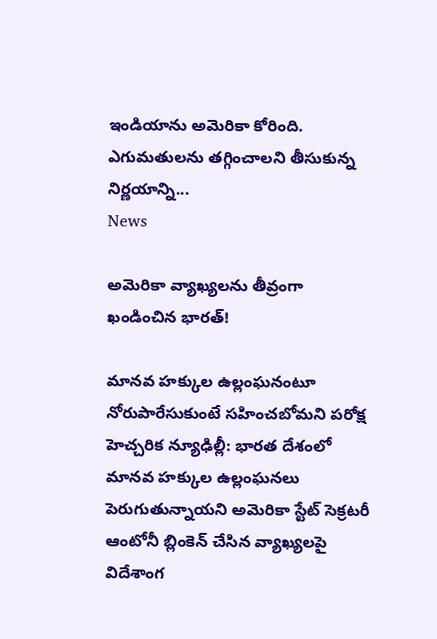ఇండియాను అమెరికా కోరింది. ఎగుమతులను తగ్గించాలని తీసుకున్న నిర్ణయాన్ని...
News

అమెరికా వ్యాఖ్యలను తీవ్రంగా ఖండించిన భారత్!

మానవ హక్కుల ఉల్లంఘనంటూ నోరుపారేసుకుంటే సహించబోమని పరోక్ష హెచ్చరిక న్యూఢిల్లీ: భారత దేశంలో మానవ హక్కుల ఉల్లంఘనలు పెరుగుతున్నాయని అమెరికా స్టేట్ సెక్రటరీ ఆంటోనీ బ్లింకెన్ చేసిన వ్యాఖ్యలపై విదేశాంగ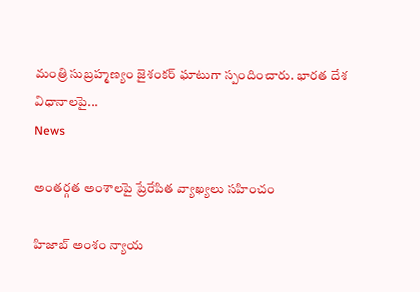మంత్రి సుబ్రహ్మణ్యం జైశంకర్ ఘాటుగా స్పందించారు. భారత దేశ విధానాలపై...
News

అంతర్గత అంశాలపై ప్రేరేపిత వ్యాఖ్యలు సహించం

హిజాబ్ అంశం న్యాయ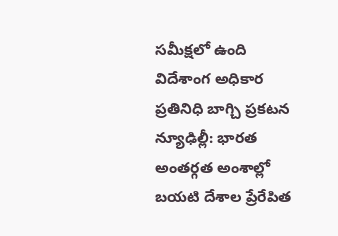సమీక్షలో ఉంది విదేశాంగ అధికార ప్రతినిధి బాగ్చి ప్రకటన న్యూఢిల్లీ: భారత అంతర్గత అంశాల్లో బయటి దేశాల ప్రేరేపిత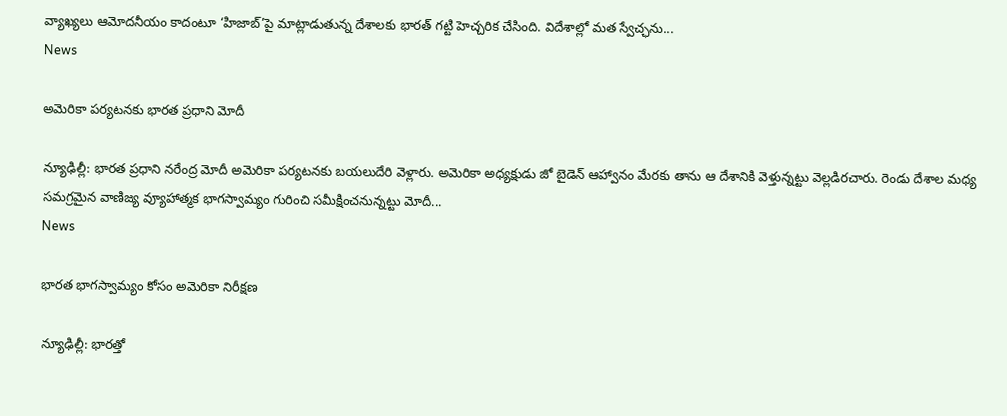వ్యాఖ్యలు ఆమోదనీయం కాదంటూ ‘హిజాబ్’పై మాట్లాడుతున్న దేశాలకు భారత్ గట్టి హెచ్చరిక చేసింది. విదేశాల్లో మత స్వేచ్ఛను...
News

అమెరికా పర్యటనకు భారత ప్రధాని మోదీ

న్యూఢిల్లీ: భారత ప్రధాని నరేంద్ర మోదీ అమెరికా పర్యటనకు బయలుదేరి వెళ్లారు. అమెరికా అధ్యక్షుడు జో బైడెన్‌ ఆహ్వానం మేరకు తాను ఆ దేశానికి వెళ్తున్నట్టు వెల్లడిరచారు. రెండు దేశాల మధ్య సమగ్రమైన వాణిజ్య వ్యూహాత్మక భాగస్వామ్యం గురించి సమీక్షించనున్నట్టు మోదీ...
News

భారత భాగస్వామ్యం కోసం అమెరికా నిరీక్ష‌ణ‌

న్యూఢిల్లీ: భారత్తో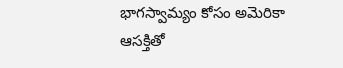భాగస్వామ్యం కోసం అమెరికా ఆసక్తితో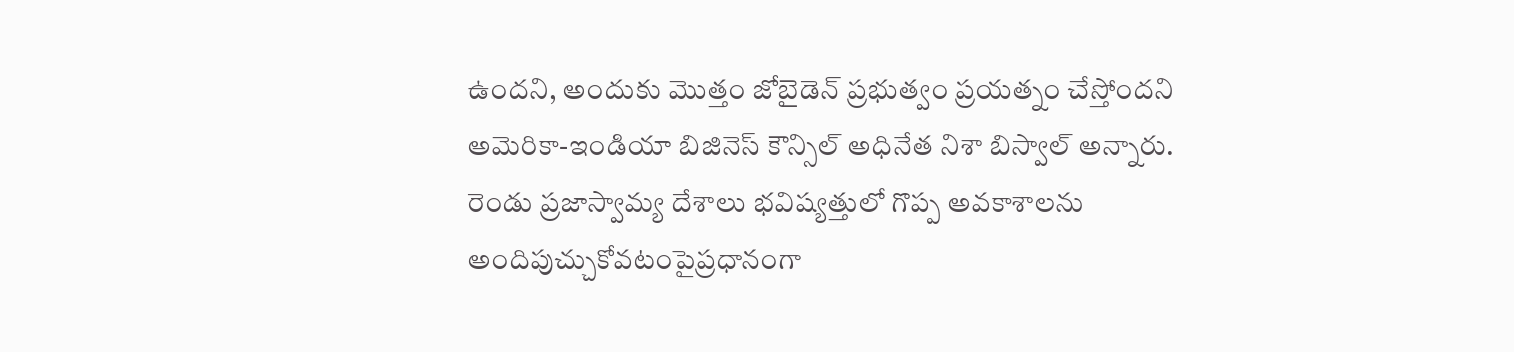ఉందని, అందుకు మొత్తం జోబైడెన్ ప్రభుత్వం ప్రయత్నం చేస్తోందని అమెరికా-ఇండియా బిజినెస్ కౌన్సిల్ అధినేత నిశా బిస్వాల్ అన్నారు. రెండు ప్రజాస్వామ్య దేశాలు భవిష్యత్తులో గొప్ప అవకాశాలను అందిపుచ్చుకోవటంపైప్రధానంగా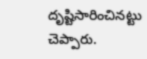దృష్టిసారించినట్టు చెప్పారు.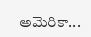అమెరికా...